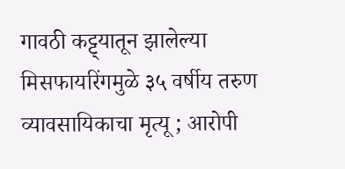गावठी कट्ट्यातून झालेल्या मिसफायरिंगमुळे ३५ वर्षीय तरुण व्यावसायिकाचा मृत्यू ; आरोपी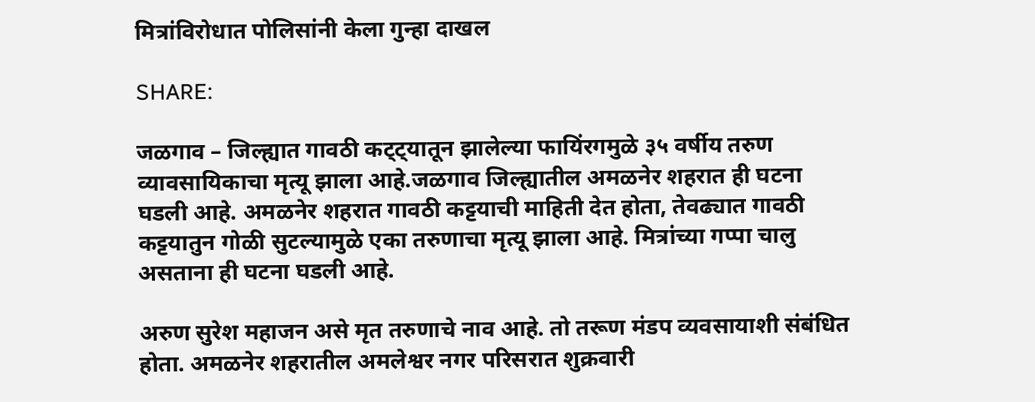मित्रांविरोधात पोलिसांनी केला गुन्हा दाखल

SHARE:

जळगाव – जिल्ह्यात गावठी कट्ट्यातून झालेल्या फायिंरगमुळे ३५ वर्षीय तरुण व्यावसायिकाचा मृत्यू झाला आहे.जळगाव जिल्ह्यातील अमळनेर शहरात ही घटना घडली आहे. अमळनेर शहरात गावठी कट्टयाची माहिती देत होता, तेवढ्यात गावठी कट्टयातुन गोळी सुटल्यामुळे एका तरुणाचा मृत्यू झाला आहे. मित्रांच्या गप्पा चालु असताना ही घटना घडली आहे.

अरुण सुरेश महाजन असे मृत तरुणाचे नाव आहे. तो तरूण मंडप व्यवसायाशी संबंधित होता. अमळनेर शहरातील अमलेश्वर नगर परिसरात शुक्रवारी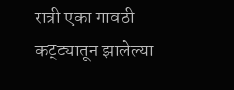रात्री एका गावठी कट्ट्यातून झालेल्या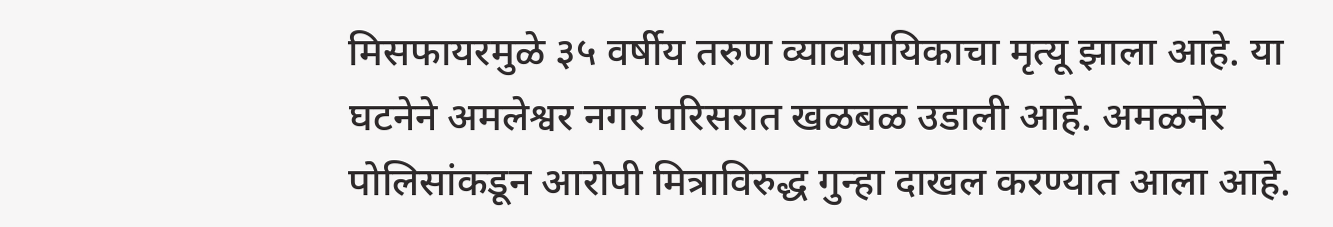मिसफायरमुळे ३५ वर्षीय तरुण व्यावसायिकाचा मृत्यू झाला आहे. या घटनेने अमलेश्वर नगर परिसरात खळबळ उडाली आहे. अमळनेर पोलिसांकडून आरोपी मित्राविरुद्ध गुन्हा दाखल करण्यात आला आहे.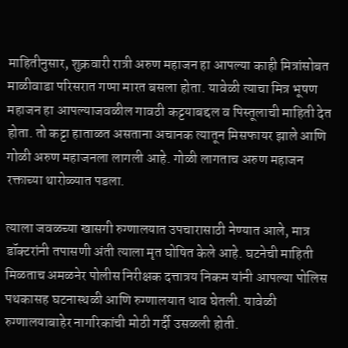माहितीनुसार, शुक्रवारी रात्री अरुण महाजन हा आपल्या काही मित्रांसोबत माळीवाडा परिसरात गप्पा मारत बसला होता. यावेळी त्याचा मित्र भूषण महाजन हा आपल्याजवळील गावठी कट्टयाबद्दल व पिस्तूलाची माहिती देत होता. तो कट्टा हाताळत असताना अचानक त्यातून मिसफायर झाले आणि गोळी अरुण महाजनला लागली आहे. गोळी लागताच अरुण महाजन रक्ताच्या थारोळ्यात पडला.

त्याला जवळच्या खासगी रुग्णालयात उपचारासाठी नेण्यात आले, मात्र डॉक्टरांनी तपासणी अंती त्याला मृत घोषित केले आहे. घटनेची माहिती मिळताच अमळनेर पोलीस निरीक्षक दत्तात्रय निकम यांनी आपल्या पोलिस पथकासह घटनास्थळी आणि रुग्णालयात धाव घेतली. यावेळी रुग्णालयाबाहेर नागरिकांची मोठी गर्दी उसळली होती.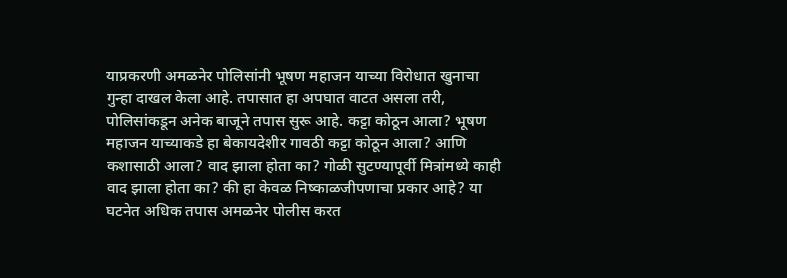याप्रकरणी अमळनेर पोलिसांनी भूषण महाजन याच्या विरोधात खुनाचा गुन्हा दाखल केला आहे. तपासात हा अपघात वाटत असला तरी, पोलिसांकडून अनेक बाजूने तपास सुरू आहे. कट्टा कोठून आला? भूषण महाजन याच्याकडे हा बेकायदेशीर गावठी कट्टा कोठून आला? आणि कशासाठी आला? वाद झाला होता का? गोळी सुटण्यापूर्वी मित्रांमध्ये काही वाद झाला होता का? की हा केवळ निष्काळजीपणाचा प्रकार आहे? या घटनेत अधिक तपास अमळनेर पोलीस करत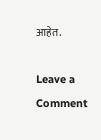आहेत.

Leave a Comment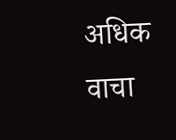अधिक वाचा